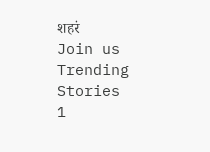शहरं
Join us
Trending Stories
1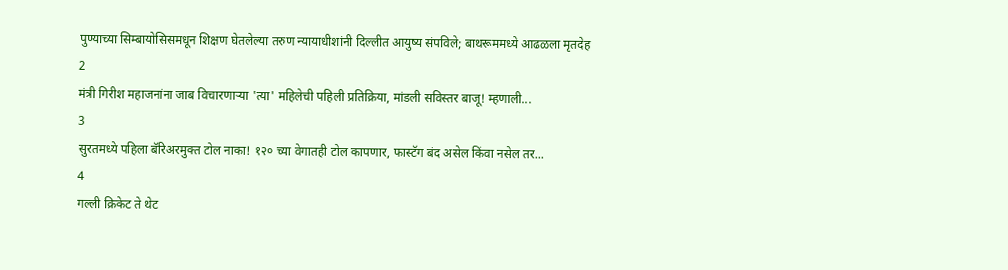पुण्याच्या सिम्बायोसिसमधून शिक्षण घेतलेल्या तरुण न्यायाधीशांनी दिल्लीत आयुष्य संपविले; बाथरूममध्ये आढळला मृतदेह
2
मंत्री गिरीश महाजनांना जाब विचारणाऱ्या 'त्या' महिलेची पहिली प्रतिक्रिया, मांडली सविस्तर बाजू! म्हणाली...
3
सुरतमध्ये पहिला बॅरिअरमुक्त टोल नाका! १२० च्या वेगातही टोल कापणार, फास्टॅग बंद असेल किंवा नसेल तर...
4
गल्ली क्रिकेट ते थेट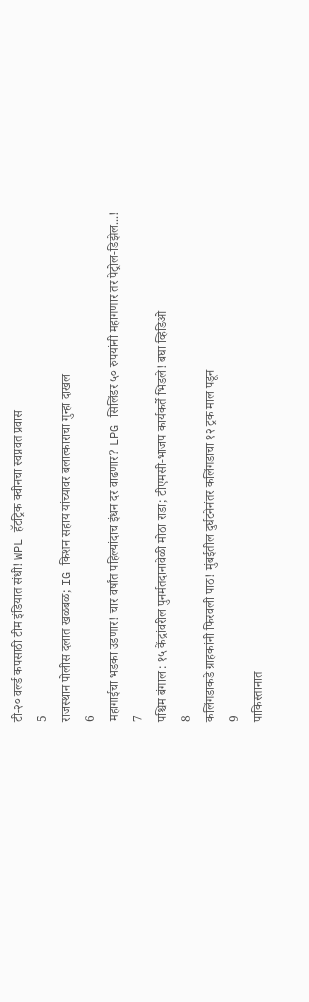टी-२० वर्ल्ड कपसाठी टीम इंडियात संधी! WPL हॅटट्रिक क्वीनचा स्वप्नवत प्रवास
5
राजस्थान पोलीस दलात खळबळ; IG किशन सहाय यांच्यावर बलात्काराचा गुन्हा दाखल
6
महागाईचा भडका उडणार! चार वर्षांत पहिल्यांदाच इंधन दर वाढणार? LPG सिलिंडर ५० रुपयांनी महागणार तर पेट्रोल-डिझेल...!
7
पश्चिम बंगाल : १५ केंद्रांवरील पुनर्मतदानावेळी मोठा राडा; टीएमसी-भाजप कार्यकर्ते भिडले! बघा व्हिडिओ
8
कलिंगडाकडे ग्राहकांनी फिरवली पाठ! मुंबईतील दुर्घटनेनंतर कलिंगडाचा १२ ट्रक माल पडून
9
पाकिस्तानात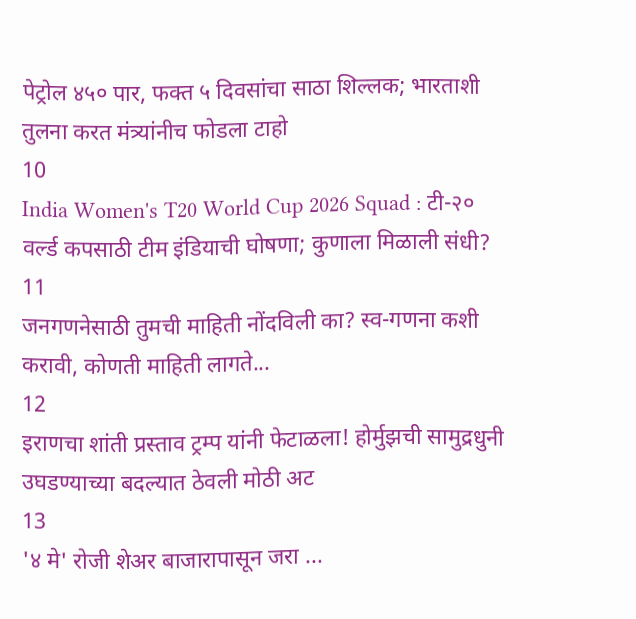पेट्रोल ४५० पार, फक्त ५ दिवसांचा साठा शिल्लक; भारताशी तुलना करत मंत्र्यांनीच फोडला टाहो
10
India Women's T20 World Cup 2026 Squad : टी-२० वर्ल्ड कपसाठी टीम इंडियाची घोषणा; कुणाला मिळाली संधी?
11
जनगणनेसाठी तुमची माहिती नोंदविली का? स्व-गणना कशी करावी, कोणती माहिती लागते...
12
इराणचा शांती प्रस्ताव ट्रम्प यांनी फेटाळला! होर्मुझची सामुद्रधुनी उघडण्याच्या बदल्यात ठेवली मोठी अट
13
'४ मे' रोजी शेअर बाजारापासून जरा ...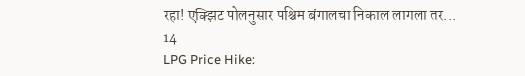रहा! एक्झिट पोलनुसार पश्चिम बंगालचा निकाल लागला तर...
14
LPG Price Hike: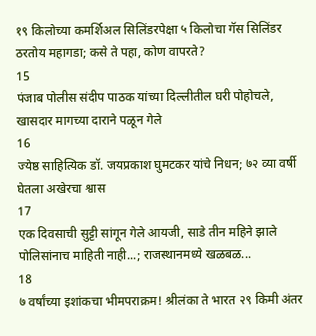१९ किलोच्या कमर्शिअल सिलिंडरपेक्षा ५ किलोचा गॅस सिलिंडर ठरतोय महागडा; कसे ते पहा, कोण वापरते?
15
पंजाब पोलीस संदीप पाठक यांच्या दिल्लीतील घरी पोहोचले, खासदार मागच्या दाराने पळून गेले
16
ज्येष्ठ साहित्यिक डॉ. जयप्रकाश घुमटकर यांचे निधन; ७२ व्या वर्षी घेतला अखेरचा श्वास
17
एक दिवसाची सुट्टी सांगून गेले आयजी, साडे तीन महिने झाले पोलिसांनाच माहिती नाही...; राजस्थानमध्ये खळबळ...
18
७ वर्षांच्या इशांकचा भीमपराक्रम! श्रीलंका ते भारत २९ किमी अंतर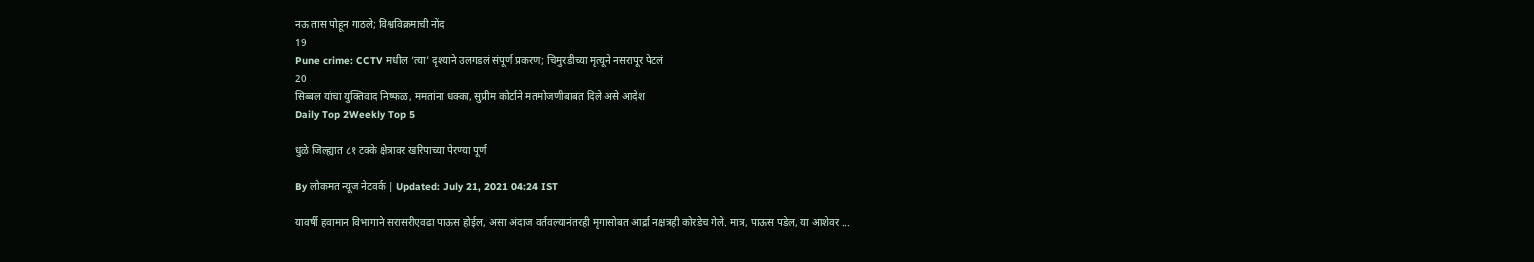नऊ तास पोहून गाठले; विश्वविक्रमाची नोंद
19
Pune crime: CCTV मधील ‘त्या’ दृश्याने उलगडलं संपूर्ण प्रकरण; चिमुरडीच्या मृत्यूने नसरापूर पेटलं
20
सिब्बल यांचा युक्तिवाद निष्फळ, ममतांना धक्का, सुप्रीम कोर्टाने मतमोजणीबाबत दिले असे आदेश
Daily Top 2Weekly Top 5

धुळे जिल्ह्यात ८१ टक्के क्षेत्रावर खरिपाच्या पेरण्या पूर्ण

By लोकमत न्यूज नेटवर्क | Updated: July 21, 2021 04:24 IST

यावर्षी हवामान विभागाने सरासरीएवढा पाऊस होईल, असा अंदाज वर्तवल्यानंतरही मृगासोबत आर्द्रा नक्षत्रही कोरडेच गेले. मात्र, पाऊस पडेल, या आशेवर ...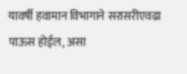यावर्षी हवामान विभागाने सरासरीएवढा पाऊस होईल, असा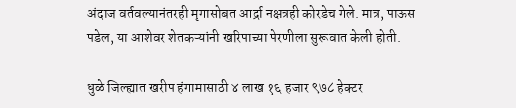अंदाज वर्तवल्यानंतरही मृगासोबत आर्द्रा नक्षत्रही कोरडेच गेले. मात्र, पाऊस पडेल, या आशेवर शेतकऱ्यांनी खरिपाच्या पेरणीला सुरूवात केली होती.

धुळे जिल्ह्यात खरीप हंगामासाठी ४ लाख १६ हजार ९७८ हेक्टर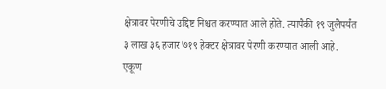क्षेत्रावर पेरणीचे उद्दिष्ट निश्चत करण्यात आले होते. त्यापैकी १९ जुलैपर्यंत ३ लाख ३६ हजार ७१९ हेक्टर क्षेत्रावर पेरणी करण्यात आली आहे. एकूण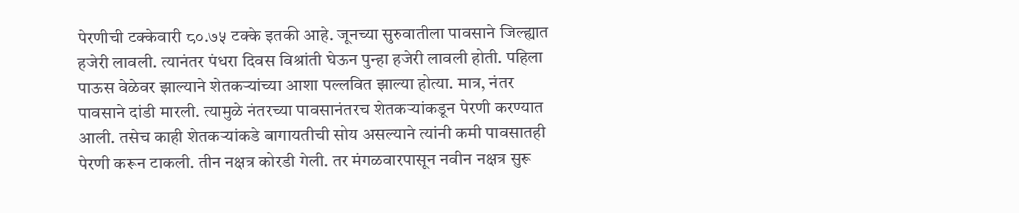पेरणीची टक्केवारी ८०.७५ टक्के इतकी आहे. जूनच्या सुरुवातीला पावसाने जिल्ह्यात हजेरी लावली. त्यानंतर पंधरा दिवस विश्रांती घेऊन पुन्हा हजेरी लावली होती. पहिला पाऊस वेळेवर झाल्याने शेतकऱ्यांच्या आशा पल्लवित झाल्या होत्या. मात्र, नंतर पावसाने दांडी मारली. त्यामुळे नंतरच्या पावसानंतरच शेतकऱ्यांकडून पेरणी करण्यात आली. तसेच काही शेतकऱ्यांकडे बागायतीची सोय असल्याने त्यांनी कमी पावसातही पेरणी करून टाकली. तीन नक्षत्र कोरडी गेली. तर मंगळवारपासून नवीन नक्षत्र सुरू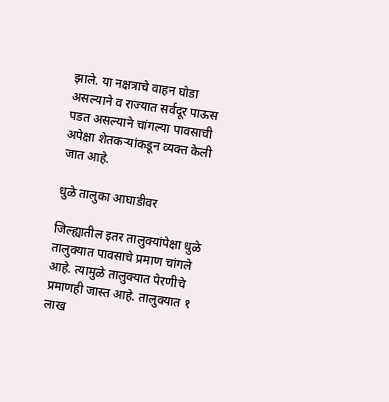झाले. या नक्षत्राचे वाहन घोडा असल्याने व राज्यात सर्वदूर पाऊस पडत असल्याने चांगल्या पावसाची अपेक्षा शेतकऱ्यांकडून व्यक्त केली जात आहे.

धुळे तालुका आघाडीवर

जिल्ह्यातील इतर तालुक्यांपेक्षा धुळे तालुक्यात पावसाचे प्रमाण चांगले आहे. त्यामुळे तालुक्यात पेरणीचे प्रमाणही जास्त आहे. तालुक्यात १ लाख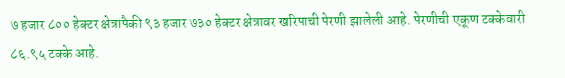७ हजार ८०० हेक्टर क्षेत्रापैकी ९३ हजार ७३० हेक्टर क्षेत्रावर खरिपाची पेरणी झालेली आहे. पेरणीची एकूण टक्केवारी ८६.९५ टक्के आहे.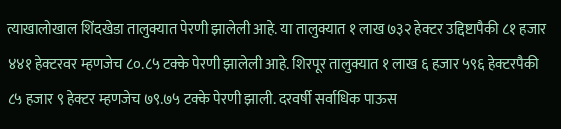त्याखालोखाल शिंदखेडा तालुक्यात पेरणी झालेली आहे. या तालुक्यात १ लाख ७३२ हेक्टर उद्दिष्टापैकी ८१ हजार ४४१ हेक्टरवर म्हणजेच ८०.८५ टक्के पेरणी झालेली आहे. शिरपूर तालुक्यात १ लाख ६ हजार ५९६ हेक्टरपैकी ८५ हजार ९ हेक्टर म्हणजेच ७९.७५ टक्के पेरणी झाली. दरवर्षी सर्वाधिक पाऊस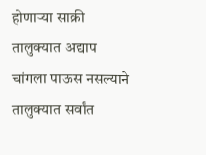होणाऱ्या साक्री तालुक्यात अद्याप चांगला पाऊस नसल्याने तालुक्यात सर्वांत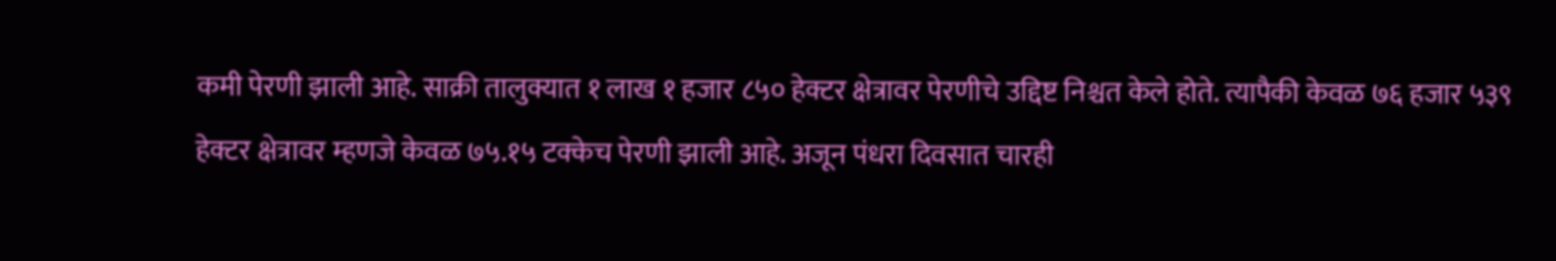कमी पेरणी झाली आहे. साक्री तालुक्यात १ लाख १ हजार ८५० हेक्टर क्षेत्रावर पेरणीचे उद्दिष्ट निश्चत केले होते. त्यापैकी केवळ ७६ हजार ५३९ हेक्टर क्षेत्रावर म्हणजे केवळ ७५.१५ टक्केच पेरणी झाली आहे. अजून पंधरा दिवसात चारही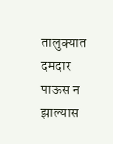तालुक्यात दमदार पाऊस न झाल्यास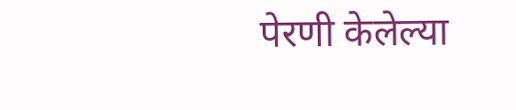पेरणी केलेल्या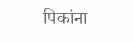पिकांना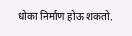धोका निर्माण होऊ शकतो.